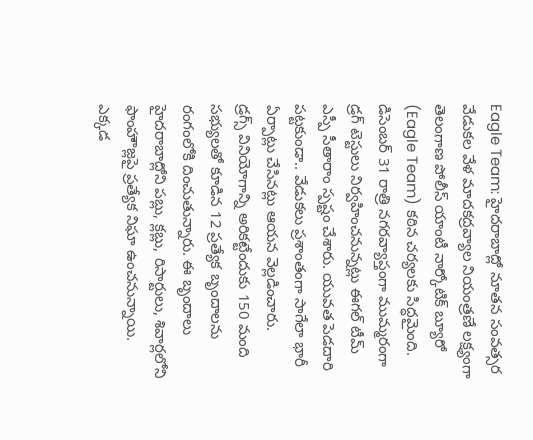Eagle Team: హైదరాబాద్లో నూతన సంవత్సర వేడుకల వేళ మాదకద్రవ్యాల నియంత్రణే లక్ష్యంగా తెలంగాణ పోలీస్ యాంటీ నార్కోటిక్ బ్యూరో (Eagle Team) కఠిన చర్యలకు సిద్ధమైంది. డిసెంబర్ 31 రాత్రి నగరవ్యాప్తంగా ముమ్మరంగా డ్రగ్ టెస్టులు నిర్వహించనున్నట్లు ఈగల్ టీమ్ ఎస్పీ సీతారాం స్పష్టం చేశారు. యువత పెడదారి పట్టకుండా.. వేడుకలు ప్రశాంతంగా సాగేలా భారీ ఏర్పాట్లు చేసినట్లు ఆయన వెల్లడించారు.
డ్రగ్స్ వినియోగాన్ని అరికట్టేందుకు 150 మంది సభ్యులతో కూడిన 12 ప్రత్యేక బృందాలను రంగంలోకి దించుతున్నారు. ఈ బృందాలు హైదరాబాద్లోని పబ్లు, క్లబ్లు, రిసార్టులు, శివార్లలోని ఫాంహౌజ్లపై ప్రత్యేక నిఘా ఉంచనున్నాయి. ఎక్కడ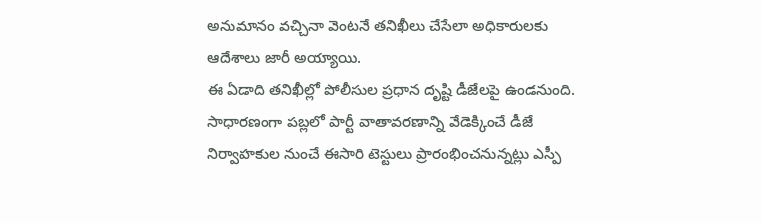అనుమానం వచ్చినా వెంటనే తనిఖీలు చేసేలా అధికారులకు ఆదేశాలు జారీ అయ్యాయి.
ఈ ఏడాది తనిఖీల్లో పోలీసుల ప్రధాన దృష్టి డీజేలపై ఉండనుంది. సాధారణంగా పబ్లలో పార్టీ వాతావరణాన్ని వేడెక్కించే డీజే నిర్వాహకుల నుంచే ఈసారి టెస్టులు ప్రారంభించనున్నట్లు ఎస్పీ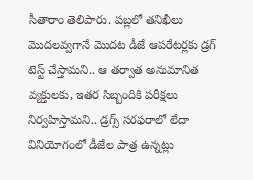సీతారాం తెలిపారు. పబ్లలో తనిఖీలు మొదలవ్వగానే మొదట డీజే ఆపరేటర్లకు డ్రగ్ టెస్ట్ చేస్తామని.. ఆ తర్వాత అనుమానిత వ్యక్తులకు, ఇతర సిబ్బందికి పరీక్షలు నిర్వహిస్తామని.. డ్రగ్స్ సరఫరాలో లేదా వినియోగంలో డీజేల పాత్ర ఉన్నట్లు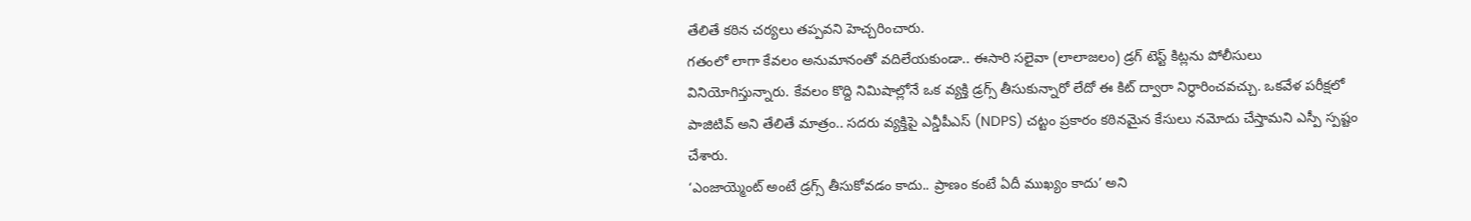తేలితే కఠిన చర్యలు తప్పవని హెచ్చరించారు.
గతంలో లాగా కేవలం అనుమానంతో వదిలేయకుండా.. ఈసారి సలైవా (లాలాజలం) డ్రగ్ టెస్ట్ కిట్లను పోలీసులు వినియోగిస్తున్నారు. కేవలం కొద్ది నిమిషాల్లోనే ఒక వ్యక్తి డ్రగ్స్ తీసుకున్నారో లేదో ఈ కిట్ ద్వారా నిర్ధారించవచ్చు. ఒకవేళ పరీక్షలో పాజిటివ్ అని తేలితే మాత్రం.. సదరు వ్యక్తిపై ఎన్డీపీఎస్ (NDPS) చట్టం ప్రకారం కఠినమైన కేసులు నమోదు చేస్తామని ఎస్పీ స్పష్టం చేశారు.
‘ఎంజాయ్మెంట్ అంటే డ్రగ్స్ తీసుకోవడం కాదు.. ప్రాణం కంటే ఏదీ ముఖ్యం కాదు’ అని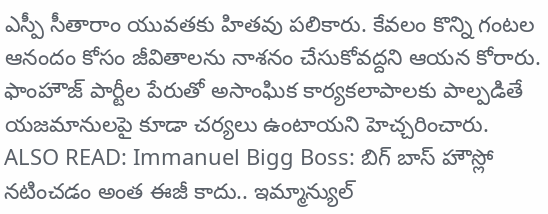ఎస్పీ సీతారాం యువతకు హితవు పలికారు. కేవలం కొన్ని గంటల ఆనందం కోసం జీవితాలను నాశనం చేసుకోవద్దని ఆయన కోరారు. ఫాంహౌజ్ పార్టీల పేరుతో అసాంఘిక కార్యకలాపాలకు పాల్పడితే యజమానులపై కూడా చర్యలు ఉంటాయని హెచ్చరించారు.
ALSO READ: Immanuel Bigg Boss: బిగ్ బాస్ హౌస్లో నటించడం అంత ఈజీ కాదు.. ఇమ్మాన్యుల్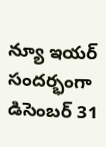న్యూ ఇయర్ సందర్భంగా డిసెంబర్ 31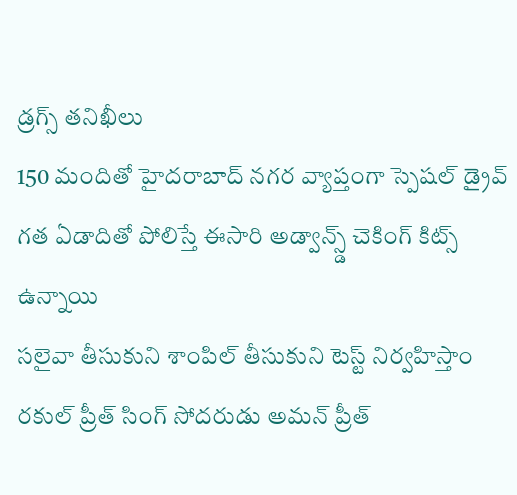డ్రగ్స్ తనిఖీలు
150 మందితో హైదరాబాద్ నగర వ్యాప్తంగా స్పెషల్ డ్రైవ్
గత ఏడాదితో పోలిస్తే ఈసారి అడ్వాన్స్డ్ చెకింగ్ కిట్స్ ఉన్నాయి
సలైవా తీసుకుని శాంపిల్ తీసుకుని టెస్ట్ నిర్వహిస్తాం
రకుల్ ప్రీత్ సింగ్ సోదరుడు అమన్ ప్రీత్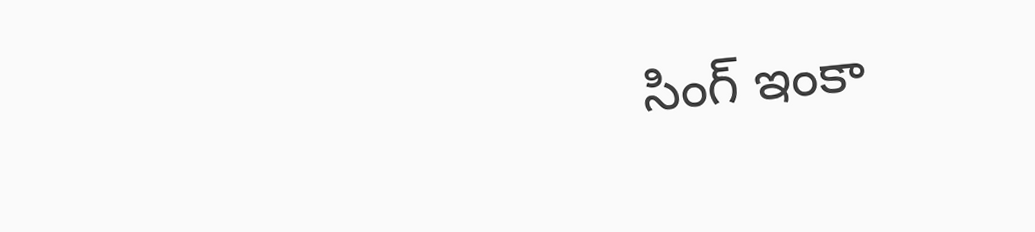సింగ్ ఇంకా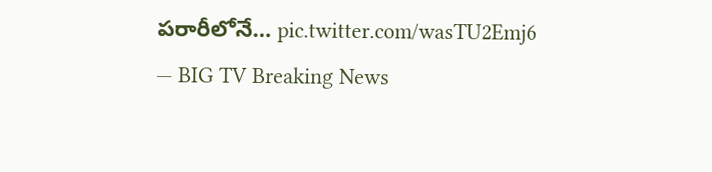పరారీలోనే… pic.twitter.com/wasTU2Emj6
— BIG TV Breaking News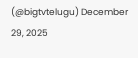(@bigtvtelugu) December 29, 2025